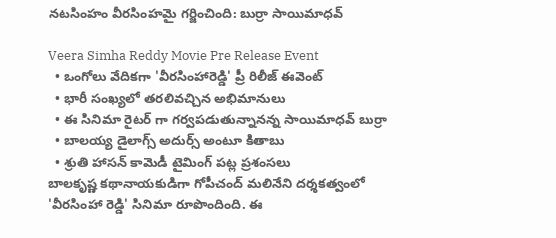నటసింహం వీరసింహమై గర్జించింది: బుర్రా సాయిమాధవ్

Veera Simha Reddy Movie Pre Release Event
  • ఒంగోలు వేదికగా 'వీరసింహారెడ్డి' ప్రీ రిలీజ్ ఈవెంట్
  • భారీ సంఖ్యలో తరలివచ్చిన అభిమానులు
  • ఈ సినిమా రైటర్ గా గర్వపడుతున్నానన్న సాయిమాధవ్ బుర్రా
  • బాలయ్య డైలాగ్స్ అదుర్స్ అంటూ కితాబు
  • శ్రుతి హాసన్ కామెడీ టైమింగ్ పట్ల ప్రశంసలు
బాలకృష్ణ కథానాయకుడిగా గోపీచంద్ మలినేని దర్శకత్వంలో 'వీరసింహా రెడ్డి' సినిమా రూపొందింది. ఈ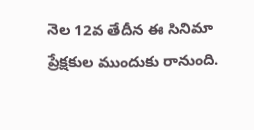నెల 12వ తేదీన ఈ సినిమా ప్రేక్షకుల ముందుకు రానుంది.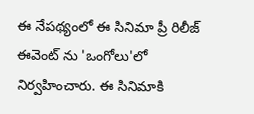ఈ నేపథ్యంలో ఈ సినిమా ప్రీ రిలీజ్ ఈవెంట్ ను 'ఒంగోలు'లో నిర్వహించారు. ఈ సినిమాకి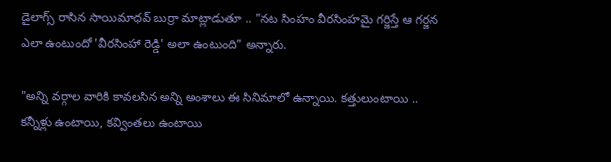డైలాగ్స్ రాసిన సాయిమాధవ్ బుర్రా మాట్లాడుతూ .. "నట సింహం వీరసింహమై గర్జిస్తే ఆ గర్జన ఎలా ఉంటుందో 'వీరసింహా రెడ్డి' అలా ఉంటుంది" అన్నారు.

"అన్ని వర్గాల వారికి కావలసిన అన్ని అంశాలు ఈ సినిమాలో ఉన్నాయి. కత్తులుంటాయి .. కన్నీళ్లు ఉంటాయి, కవ్వింతలు ఉంటాయి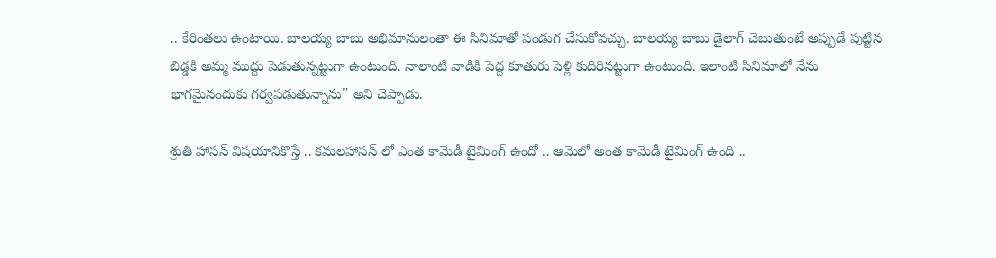.. కేరింతలు ఉంటాయి. బాలయ్య బాబు అభిమానులంతా ఈ సినిమాతో పండుగ చేసుకోవచ్చు. బాలయ్య బాబు డైలాగ్ చెబుతుంటే అప్పుడే పుట్టిన బిడ్డకి అమ్మ ముద్దు పెడుతున్నట్టుగా ఉంటుంది. నాలాంటి వాడికి పెద్ద కూతురు పెళ్లి కుదిరినట్టుగా ఉంటుంది. ఇలాంటి సినిమాలో నేను భాగమైనందుకు గర్వపడుతున్నాను" అని చెప్పాడు.

శ్రుతి హాసన్ విషయానికొస్తే .. కమలహాసన్ లో ఎంత కామెడీ టైమింగ్ ఉందో .. ఆమెలో అంత కామెడీ టైమింగ్ ఉంది ..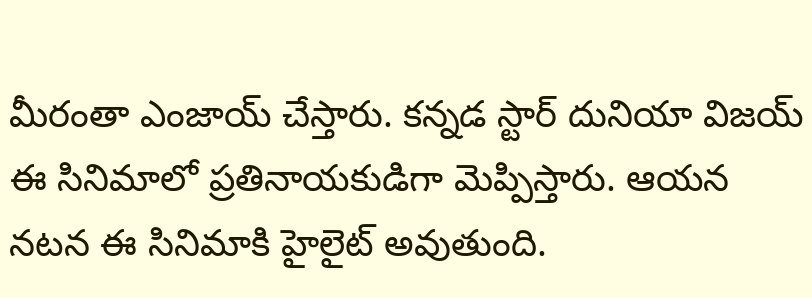మీరంతా ఎంజాయ్ చేస్తారు. కన్నడ స్టార్ దునియా విజయ్ ఈ సినిమాలో ప్రతినాయకుడిగా మెప్పిస్తారు. ఆయన నటన ఈ సినిమాకి హైలైట్ అవుతుంది.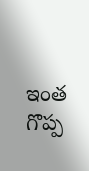ఇంత గొప్ప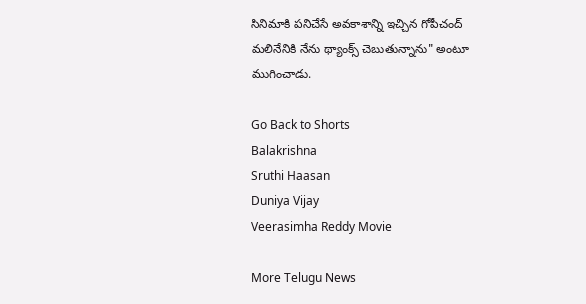సినిమాకి పనిచేసే అవకాశాన్ని ఇచ్చిన గోపీచంద్ మలినేనికి నేను థ్యాంక్స్ చెబుతున్నాను" అంటూ ముగించాడు.

Go Back to Shorts
Balakrishna
Sruthi Haasan
Duniya Vijay
Veerasimha Reddy Movie

More Telugu News